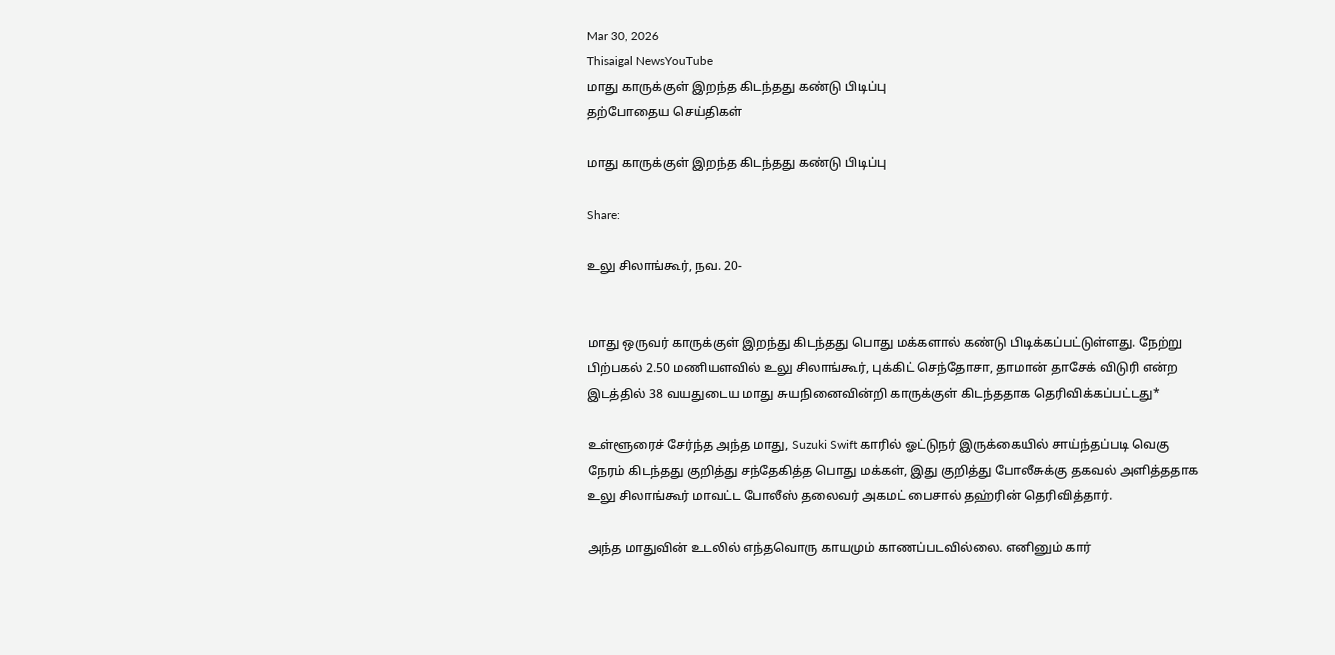Mar 30, 2026
Thisaigal NewsYouTube
மாது காருக்குள் இறந்த கிடந்தது கண்டு பிடிப்பு
தற்போதைய செய்திகள்

மாது காருக்குள் இறந்த கிடந்தது கண்டு பிடிப்பு

Share:

உலு சிலாங்கூர், நவ. 20-


மாது ஒருவர் காருக்குள் இறந்து கிடந்தது பொது மக்களால் கண்டு பிடிக்கப்பட்டுள்ளது. நேற்று பிற்பகல் 2.50 மணியளவில் உலு சிலாங்கூர், புக்கிட் செந்தோசா, தாமான் தாசேக் விடுரி என்ற இடத்தில் 38 வயதுடைய மாது சுயநினைவின்றி காருக்குள் கிடந்ததாக தெரிவிக்கப்பட்டது*

உள்ளூரைச் சேர்ந்த அந்த மாது, Suzuki Swift காரில் ஓட்டுநர் இருக்கையில் சாய்ந்தப்படி வெகு நேரம் கிடந்தது குறித்து சந்தேகித்த பொது மக்கள், இது குறித்து போலீசுக்கு தகவல் அளித்ததாக உலு சிலாங்கூர் மாவட்ட போலீஸ் தலைவர் அகமட் பைசால் தஹ்ரின் தெரிவித்தார்.

அந்த மாதுவின் உடலில் எந்தவொரு காயமும் காணப்படவில்லை. எனினும் கார்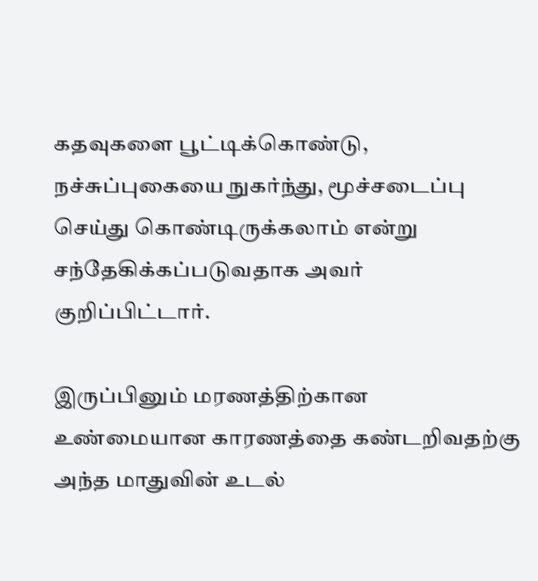கதவுகளை பூட்டிக்கொண்டு, நச்சுப்புகையை நுகர்ந்து, மூச்சடைப்பு செய்து கொண்டிருக்கலாம் என்று சந்தேகிக்கப்படுவதாக அவர் குறிப்பிட்டார்.

இருப்பினும் மரணத்திற்கான உண்மையான காரணத்தை கண்டறிவதற்கு அந்த மாதுவின் உடல்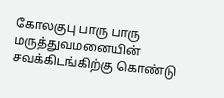கோலகுபு பாரு பாரு மருத்துவமனையின் சவக்கிடங்கிற்கு கொண்டு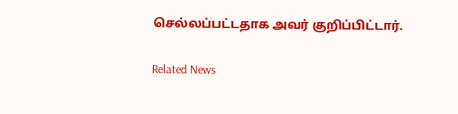செல்லப்பட்டதாக அவர் குறிப்பிட்டார்.

Related News